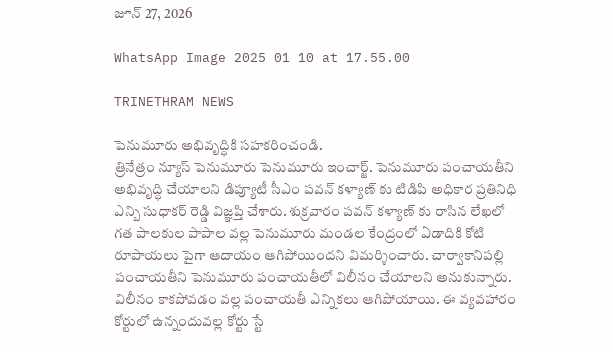జూన్ 27, 2026

WhatsApp Image 2025 01 10 at 17.55.00

TRINETHRAM NEWS

పెనుమూరు అభివృద్ధికి సహకరించండి.
త్రినేత్రం న్యూస్ పెనుమూరు పెనుమూరు ఇంచార్జ్. పెనుమూరు పంచాయతీని అభివృద్ధి చేయాలని డిప్యూటీ సీఎం పవన్ కళ్యాణ్ కు టిడిపి అధికార ప్రతినిధి ఎన్బి సుధాకర్ రెడ్డి విజ్ఞప్తి చేశారు. శుక్రవారం పవన్ కళ్యాణ్ కు రాసిన లేఖలో గత పాలకుల పాపాల వల్ల పెనుమూరు మండల కేంద్రంలో ఏడాదికి కోటి రూపాయలు పైగా ఆదాయం ఆగిపోయిందని విమర్శించారు. చార్వాకానిపల్లి పంచాయతీని పెనుమూరు పంచాయతీలో విలీనం చేయాలని అనుకున్నారు. విలీనం కాకపోవడం వల్ల పంచాయతీ ఎన్నికలు ఆగిపోయాయి. ఈ వ్యవహారం కోర్టులో ఉన్నందువల్ల కోర్టు స్టే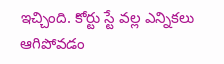ఇచ్చింది. కోర్టు స్టే వల్ల ఎన్నికలు ఆగిపోవడం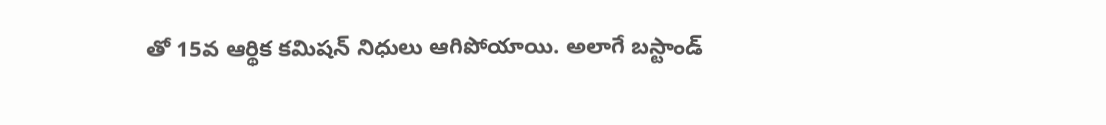తో 15వ ఆర్థిక కమిషన్ నిధులు ఆగిపోయాయి. అలాగే బస్టాండ్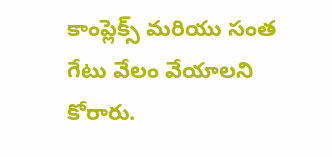కాంప్లెక్స్ మరియు సంత గేటు వేలం వేయాలని కోరారు.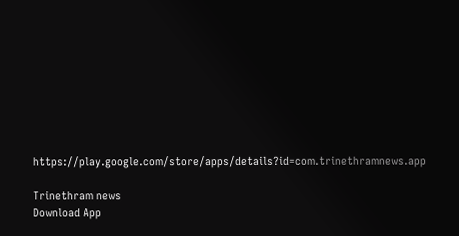https://play.google.com/store/apps/details?id=com.trinethramnews.app

Trinethram news
Download App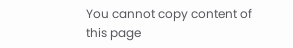You cannot copy content of this page